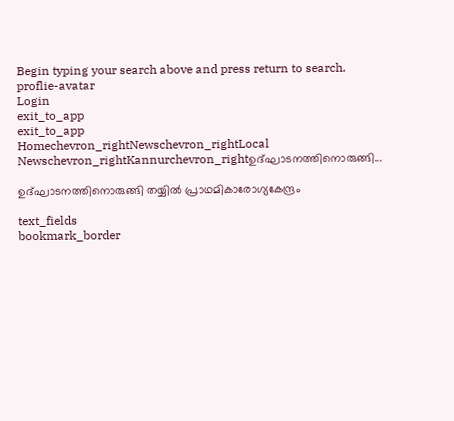Begin typing your search above and press return to search.
proflie-avatar
Login
exit_to_app
exit_to_app
Homechevron_rightNewschevron_rightLocal Newschevron_rightKannurchevron_rightഉദ്ഘാടനത്തിനൊരുങ്ങി...

ഉദ്ഘാടനത്തിനൊരുങ്ങി തയ്യിൽ പ്രാഥമികാരോഗ്യകേന്ദ്രം

text_fields
bookmark_border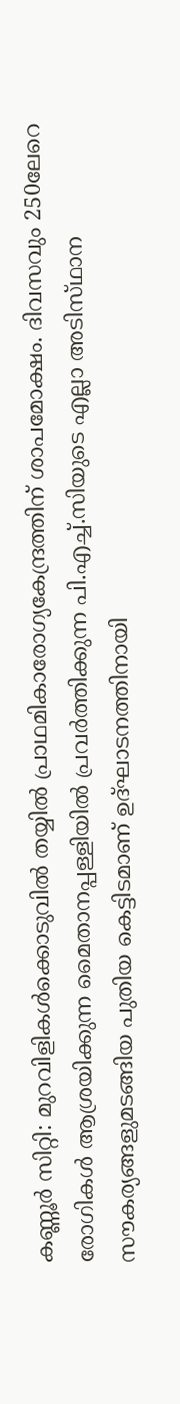കണ്ണൂർ സിറ്റി: മുറവിളികൾക്കൊടുവിൽ തയ്യിൽ പ്രാഥമികാരോഗ്യകേന്ദ്രത്തിന് ശാപമോക്ഷം. ദിവസവും 250ലേറെ രോഗികൾ ആശ്രയിക്കുന്ന മൈതാനപ്പള്ളിയിൽ പ്രവർത്തിക്കുന്ന പി.എച്ച്.സിയുടെ എല്ലാ അടിസ്‌ഥാന സൗകര്യങ്ങളുമടങ്ങിയ പുതിയ കെട്ടിടമാണ് ഉദ്ഘാടനത്തിനായി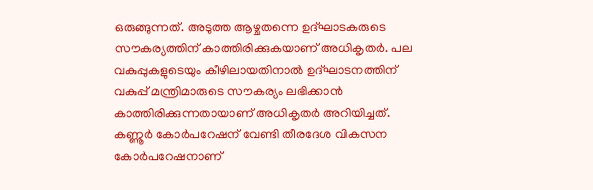ഒരുങ്ങുന്നത്. അടുത്ത ആഴ്ചതന്നെ ഉദ്ഘാടകരുടെ സൗകര്യത്തിന് കാത്തിരിക്കുകയാണ് അധികൃതർ. പല വകുപ്പുകളുടെയും കീഴിലായതിനാൽ ഉദ്ഘാടനത്തിന് വകുപ്പ് മന്ത്രിമാരുടെ സൗകര്യം ലഭിക്കാൻ കാത്തിരിക്കുന്നതായാണ് അധികൃതർ അറിയിച്ചത്. കണ്ണൂർ കോർപറേഷന് വേണ്ടി തീരദേശ വികസന കോർപറേഷനാണ്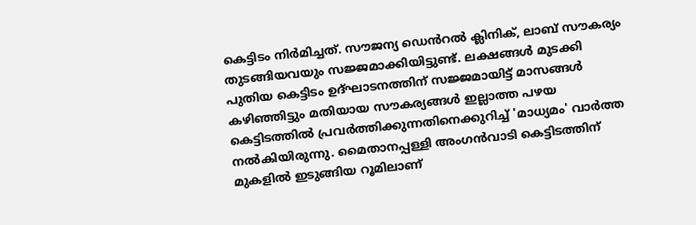കെട്ടിടം നിർമിച്ചത്. സൗജന്യ ഡെൻറൽ ക്ലിനിക്, ലാബ് സൗകര്യം തുടങ്ങിയവയും സജ്ജമാക്കിയിട്ടുണ്ട്. ലക്ഷങ്ങൾ മുടക്കി പുതിയ കെട്ടിടം ഉദ്ഘാടനത്തിന് സജ്ജമായിട്ട് മാസങ്ങൾ കഴിഞ്ഞിട്ടും മതിയായ സൗകര്യങ്ങൾ ഇല്ലാത്ത പഴയ കെട്ടിടത്തിൽ പ്രവർത്തിക്കുന്നതിനെക്കുറിച്ച് 'മാധ്യമം' വാർത്ത നൽകിയിരുന്നു. മൈതാനപ്പള്ളി അംഗൻവാടി കെട്ടിടത്തിന് മുകളിൽ ഇടുങ്ങിയ റൂമിലാണ്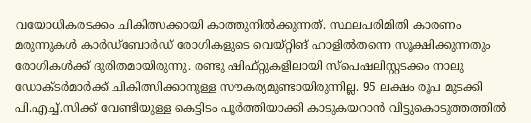വയോധികരടക്കം ചികിത്സക്കായി കാത്തുനിൽക്കുന്നത്. സ്ഥലപരിമിതി കാരണം മരുന്നുകൾ കാർഡ്ബോർഡ് രോഗികളുടെ വെയ്റ്റിങ് ഹാളിൽതന്നെ സൂക്ഷിക്കുന്നതും രോഗികൾക്ക് ദുരിതമായിരുന്നു. രണ്ടു ഷിഫ്റ്റുകളിലായി സ്‌പെഷലിസ്റ്റടക്കം നാലു ഡോക്ടർമാർക്ക് ചികിത്സിക്കാനുള്ള സൗകര്യമുണ്ടായിരുന്നില്ല. 95 ലക്ഷം രൂപ മുടക്കി പി.എച്ച്.സിക്ക് വേണ്ടിയുള്ള കെട്ടിടം പൂർത്തിയാക്കി കാടുകയറാൻ വിട്ടുകൊടുത്തത്തിൽ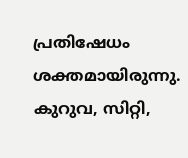പ്രതിഷേധം ശക്തമായിരുന്നു. കുറുവ, സിറ്റി,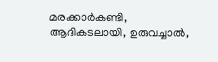മരക്കാർകണ്ടി, ആദികടലായി, ഉരുവച്ചാൽ,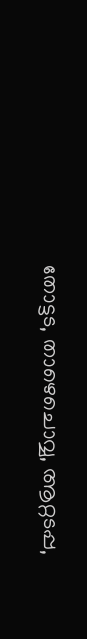തോട്ടട, താഴെചൊവ്വ, ആറ്റടപ്പ,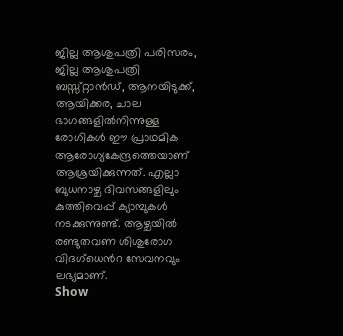ജില്ല ആശുപത്രി പരിസരം, ജില്ല ആശുപത്രി ബസ്സ്റ്റാൻഡ്, ആനയിടുക്ക്, ആയിക്കര, ചാല ഭാഗങ്ങളിൽനിന്നുള്ള രോഗികൾ ഈ പ്രാഥമിക ആരോഗ്യകേന്ദ്രത്തെയാണ് ആശ്രയിക്കുന്നത്. എല്ലാ ബുധനാഴ്ച ദിവസങ്ങളിലും കുത്തിവെപ്പ് ക്യാമ്പുകൾ നടക്കുന്നുണ്ട്. ആഴ്ചയിൽ രണ്ടുതവണ ശിശുരോഗ വിദഗ്ധെൻറ സേവനവും ലഭ്യമാണ്.
Show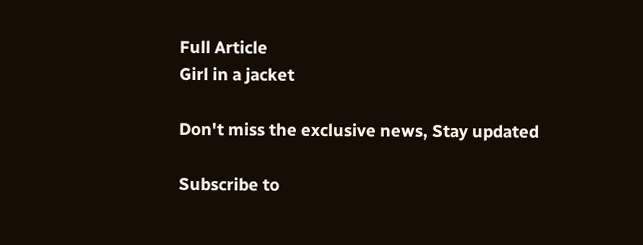Full Article
Girl in a jacket

Don't miss the exclusive news, Stay updated

Subscribe to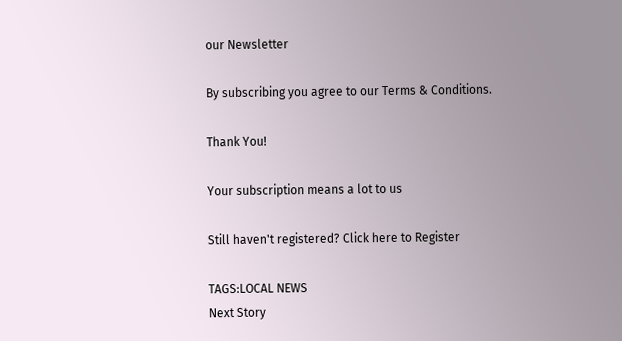our Newsletter

By subscribing you agree to our Terms & Conditions.

Thank You!

Your subscription means a lot to us

Still haven't registered? Click here to Register

TAGS:LOCAL NEWS
Next Story